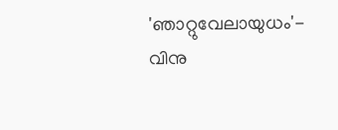'ഞാറ്റുവേലായുധം'- വിനു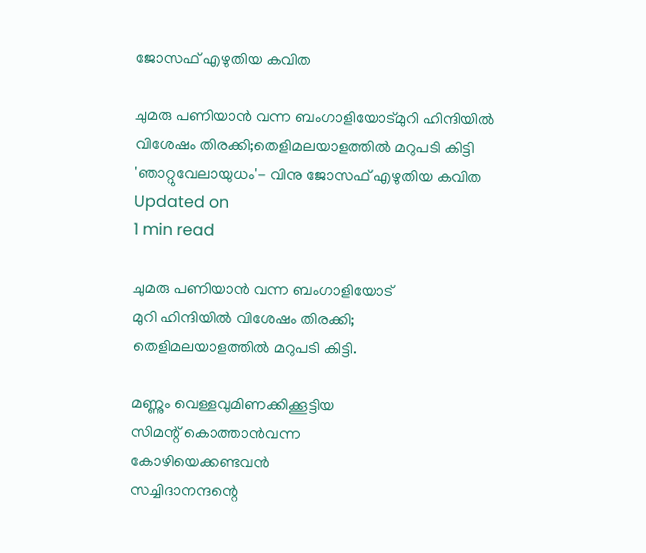ജോസഫ് എഴുതിയ കവിത

ചുമരു പണിയാന്‍ വന്ന ബംഗാളിയോട്മുറി ഹിന്ദിയില്‍ വിശേഷം തിരക്കി;തെളിമലയാളത്തില്‍ മറുപടി കിട്ടി
'ഞാറ്റുവേലായുധം'- വിനു ജോസഫ് എഴുതിയ കവിത
Updated on
1 min read

ചുമരു പണിയാന്‍ വന്ന ബംഗാളിയോട്
മുറി ഹിന്ദിയില്‍ വിശേഷം തിരക്കി;
തെളിമലയാളത്തില്‍ മറുപടി കിട്ടി.

മണ്ണും വെള്ളവുമിണക്കിക്കൂട്ടിയ
സിമന്റ് കൊത്താന്‍വന്ന
കോഴിയെക്കണ്ടവന്‍
സച്ചിദാനന്ദന്റെ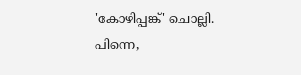'കോഴിപ്പങ്ക്' ചൊല്ലി.
പിന്നെ,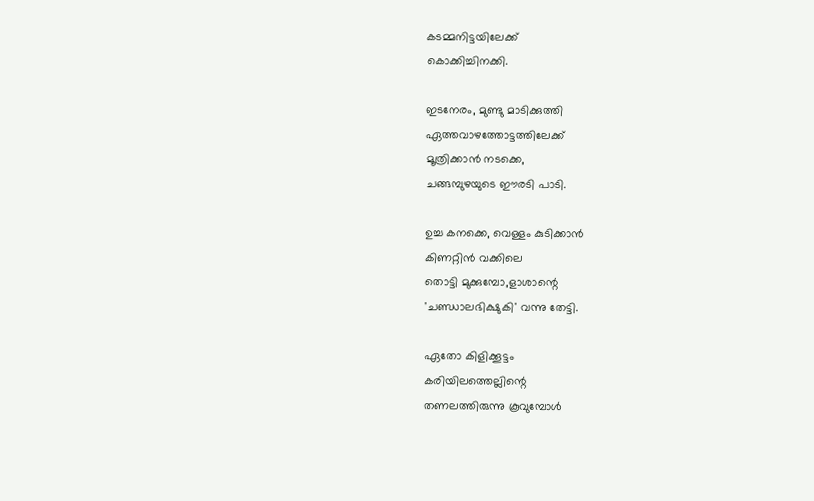കടമ്മനിട്ടയിലേക്ക്
കൊക്കിച്ചിനക്കി.

ഇടനേരം, മുണ്ടു മാടിക്കുത്തി
ഏത്തവാഴത്തോട്ടത്തിലേക്ക്
മൂത്രിക്കാന്‍ നടക്കെ,
ചങ്ങമ്പുഴയുടെ ഈരടി പാടി.

ഉച്ച കനക്കെ, വെള്ളം കുടിക്കാന്‍
കിണറ്റിന്‍ വക്കിലെ
തൊട്ടി മുക്കുമ്പോ,ളാശാന്റെ
'ചണ്ഡാലഭിക്ഷുകി' വന്നു തേട്ടി.

ഏതോ കിളിക്കൂട്ടം
കരിയിലത്തെല്ലിന്റെ
തണലത്തിരുന്നു കൂവുമ്പോള്‍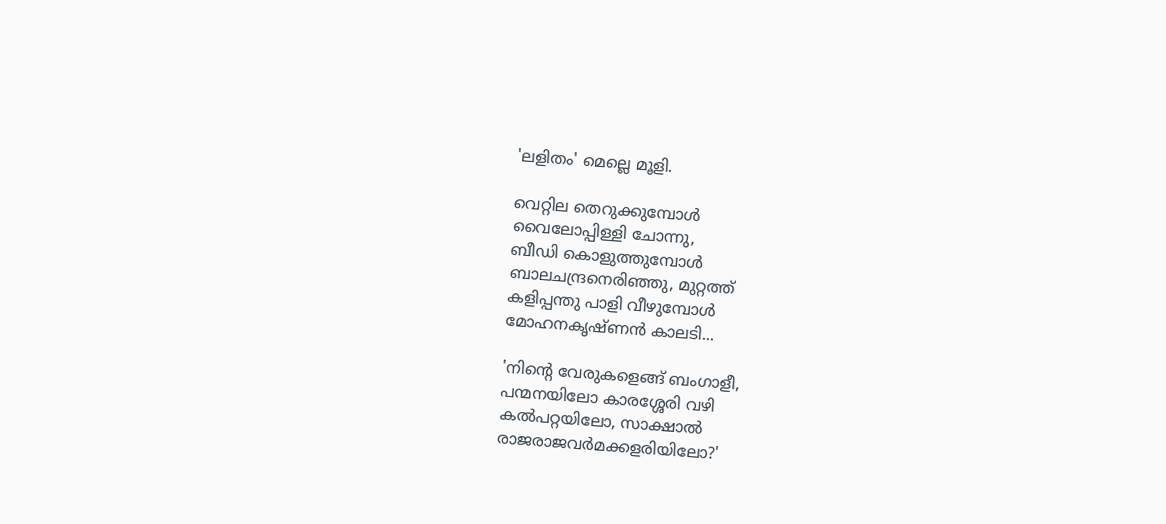'ലളിതം' മെല്ലെ മൂളി.

വെറ്റില തെറുക്കുമ്പോള്‍
വൈലോപ്പിള്ളി ചോന്നു,
ബീഡി കൊളുത്തുമ്പോള്‍
ബാലചന്ദ്രനെരിഞ്ഞു, മുറ്റത്ത്
കളിപ്പന്തു പാളി വീഴുമ്പോള്‍
മോഹനകൃഷ്ണന്‍ കാലടി...

'നിന്റെ വേരുകളെങ്ങ് ബംഗാളീ,
പന്മനയിലോ കാരശ്ശേരി വഴി
കല്‍പറ്റയിലോ, സാക്ഷാല്‍
രാജരാജവര്‍മക്കളരിയിലോ?'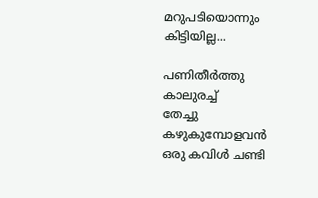മറുപടിയൊന്നും കിട്ടിയില്ല...

പണിതീര്‍ത്തു കാലുരച്ച്
തേച്ചു കഴുകുമ്പോളവന്‍
ഒരു കവിള്‍ ചണ്ടി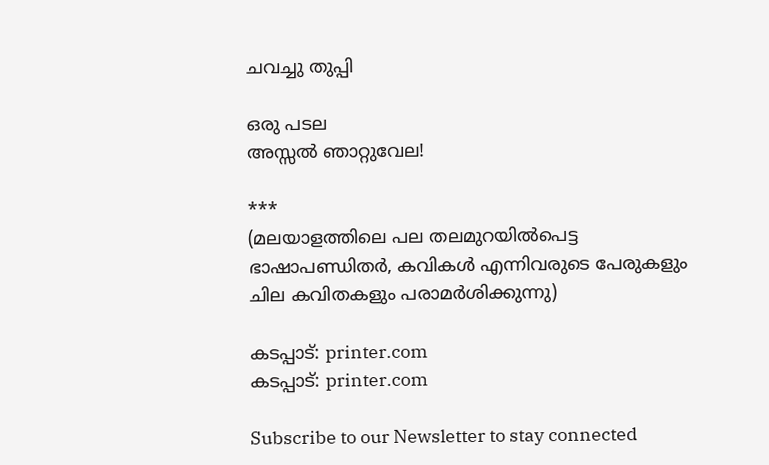ചവച്ചു തുപ്പി

ഒരു പടല
അസ്സല്‍ ഞാറ്റുവേല!

***
(മലയാളത്തിലെ പല തലമുറയില്‍പെട്ട ഭാഷാപണ്ഡിതര്‍, കവികള്‍ എന്നിവരുടെ പേരുകളും ചില കവിതകളും പരാമര്‍ശിക്കുന്നു)

കടപ്പാട്: printer.com
കടപ്പാട്: printer.com

Subscribe to our Newsletter to stay connected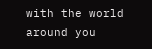with the world around you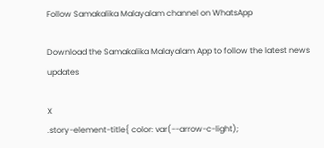Follow Samakalika Malayalam channel on WhatsApp

Download the Samakalika Malayalam App to follow the latest news updates

X
.story-element-title{ color: var(--arrow-c-light);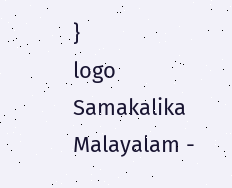}
logo
Samakalika Malayalam -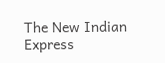The New Indian Express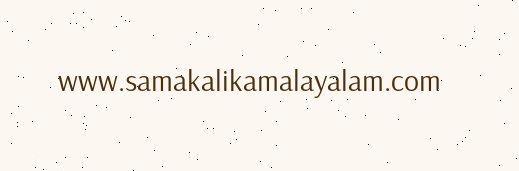www.samakalikamalayalam.com